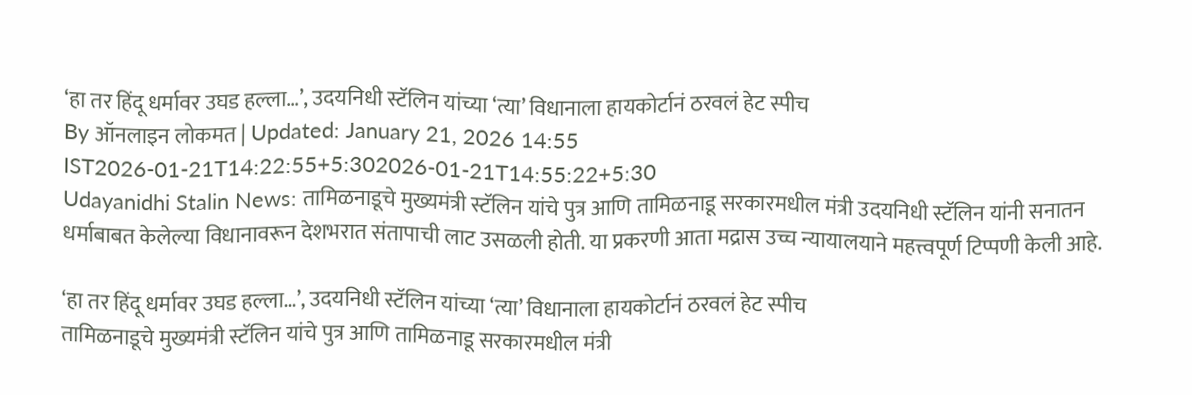‘हा तर हिंदू धर्मावर उघड हल्ला…’, उदयनिधी स्टॅलिन यांच्या ‘त्या’ विधानाला हायकोर्टानं ठरवलं हेट स्पीच
By ऑनलाइन लोकमत | Updated: January 21, 2026 14:55 IST2026-01-21T14:22:55+5:302026-01-21T14:55:22+5:30
Udayanidhi Stalin News: तामिळनाडूचे मुख्यमंत्री स्टॅलिन यांचे पुत्र आणि तामिळनाडू सरकारमधील मंत्री उदयनिधी स्टॅलिन यांनी सनातन धर्माबाबत केलेल्या विधानावरून देशभरात संतापाची लाट उसळली होती. या प्रकरणी आता मद्रास उच्च न्यायालयाने महत्त्वपूर्ण टिप्पणी केली आहे.

‘हा तर हिंदू धर्मावर उघड हल्ला…’, उदयनिधी स्टॅलिन यांच्या ‘त्या’ विधानाला हायकोर्टानं ठरवलं हेट स्पीच
तामिळनाडूचे मुख्यमंत्री स्टॅलिन यांचे पुत्र आणि तामिळनाडू सरकारमधील मंत्री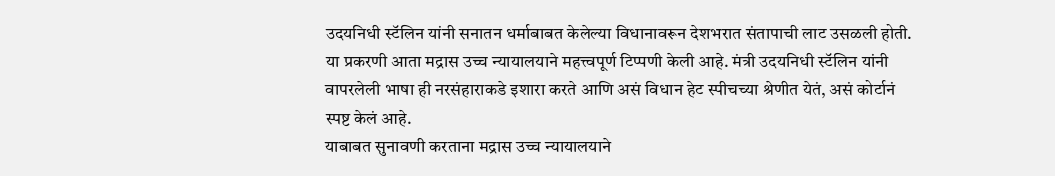उदयनिधी स्टॅलिन यांनी सनातन धर्माबाबत केलेल्या विधानावरून देशभरात संतापाची लाट उसळली होती. या प्रकरणी आता मद्रास उच्च न्यायालयाने महत्त्वपूर्ण टिप्पणी केली आहे. मंत्री उदयनिधी स्टॅलिन यांनी वापरलेली भाषा ही नरसंहाराकडे इशारा करते आणि असं विधान हेट स्पीचच्या श्रेणीत येतं, असं कोर्टानं स्पष्ट केलं आहे.
याबाबत सुनावणी करताना मद्रास उच्च न्यायालयाने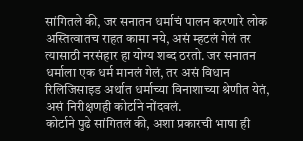सांगितले की, जर सनातन धर्माचं पालन करणारे लोक अस्तित्वातच राहत कामा नये, असं म्हटलं गेलं तर त्यासाठी नरसंहार हा योग्य शब्द ठरतो. जर सनातन धर्माला एक धर्म मानलं गेलं, तर असं विधान रिलिजिसाइड अर्थात धर्माच्या विनाशाच्या श्रेणीत येतं, असं निरीक्षणही कोर्टाने नोंदवलं.
कोर्टाने पुढे सांगितलं की, अशा प्रकारची भाषा ही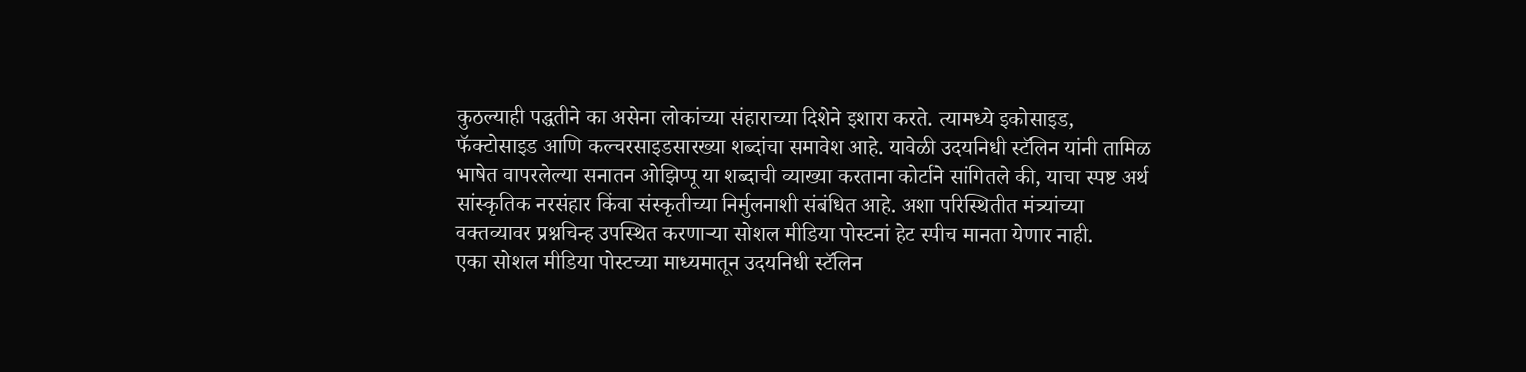कुठल्याही पद्धतीने का असेना लोकांच्या संहाराच्या दिशेने इशारा करते. त्यामध्ये इकोसाइड, फॅक्टोसाइड आणि कल्चरसाइडसारख्या शब्दांचा समावेश आहे. यावेळी उदयनिधी स्टॅलिन यांनी तामिळ भाषेत वापरलेल्या सनातन ओझिप्पू या शब्दाची व्याख्या करताना कोर्टाने सांगितले की, याचा स्पष्ट अर्थ सांस्कृतिक नरसंहार किंवा संस्कृतीच्या निर्मुलनाशी संबंधित आहे. अशा परिस्थितीत मंत्र्यांच्या वक्तव्यावर प्रश्नचिन्ह उपस्थित करणाऱ्या सोशल मीडिया पोस्टनां हेट स्पीच मानता येणार नाही.
एका सोशल मीडिया पोस्टच्या माध्यमातून उदयनिधी स्टॅलिन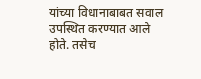यांच्या विधानाबाबत सवाल उपस्थित करण्यात आले होते. तसेच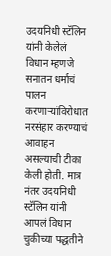उदयनिधी स्टॅलिन यांनी केलेलं विधान म्हणजे सनातन धर्माचं पालन करणाऱ्यांविरोधात नरसंहार करण्याचं आवाहन असल्याची टीका केली होती. मात्र नंतर उदयनिधी स्टॅलिन यांनी आपलं विधान चुकीच्या पद्धतीने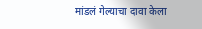मांडलं गेल्याचा दावा केला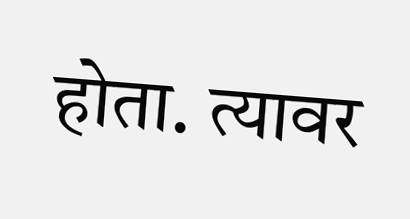होता. त्यावर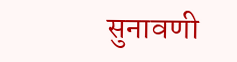सुनावणी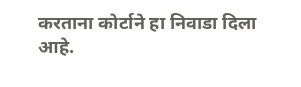करताना कोर्टाने हा निवाडा दिला आहे.